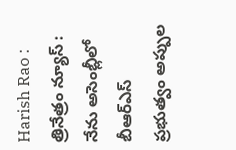Harish Rao : త్రినేత్రం న్యూస్ : నేను అసెంబ్లీలో బీఆర్ఎస్ ప్రభుత్వం అప్పుల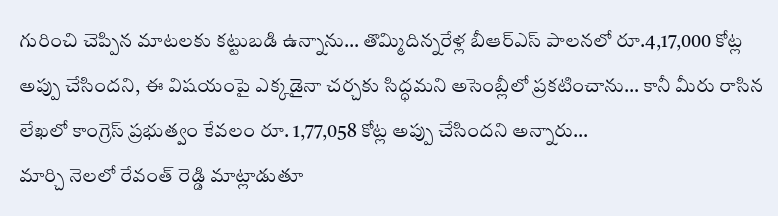గురించి చెప్పిన మాటలకు కట్టుబడి ఉన్నాను… తొమ్మిదిన్నరేళ్ల బీఆర్ఎస్ పాలనలో రూ.4,17,000 కోట్ల అప్పు చేసిందని, ఈ విషయంపై ఎక్కడైనా చర్చకు సిద్ధమని అసెంబ్లీలో ప్రకటించాను… కానీ మీరు రాసిన లేఖలో కాంగ్రెస్ ప్రభుత్వం కేవలం రూ. 1,77,058 కోట్ల అప్పు చేసిందని అన్నారు…
మార్చి నెలలో రేవంత్ రెడ్డి మాట్లాడుతూ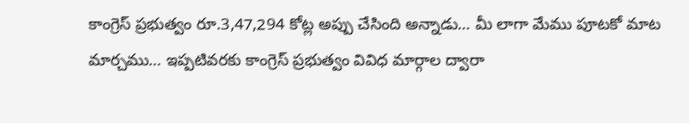కాంగ్రెస్ ప్రభుత్వం రూ.3,47,294 కోట్ల అప్పు చేసింది అన్నాడు… మీ లాగా మేము పూటకో మాట మార్చము… ఇప్పటివరకు కాంగ్రెస్ ప్రభుత్వం వివిధ మార్గాల ద్వారా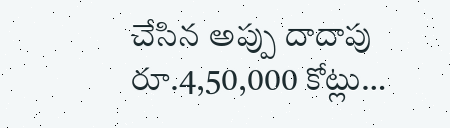చేసిన అప్పు దాదాపు రూ.4,50,000 కోట్లు…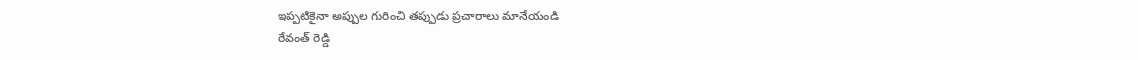ఇప్పటికైనా అప్పుల గురించి తప్పుడు ప్రచారాలు మానేయండి
రేవంత్ రెడ్డి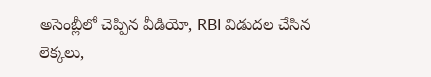అసెంబ్లీలో చెప్పిన వీడియో, RBI విడుదల చేసిన లెక్కలు,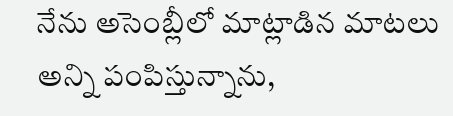నేను అసెంబ్లీలో మాట్లాడిన మాటలు అన్ని పంపిస్తున్నాను,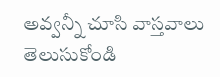అవ్వన్నీ చూసి వాస్తవాలు తెలుసుకోండి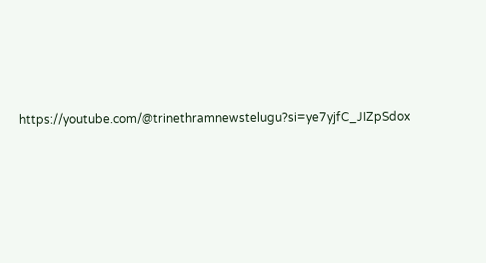https://youtube.com/@trinethramnewstelugu?si=ye7yjfC_JIZpSdox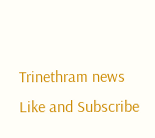Trinethram news
Like and Subscribe